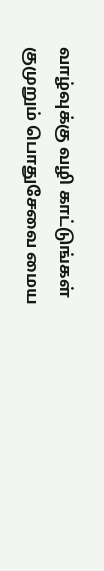வாழ்வுக்கு வழி காட்டுங்கள் குமுறும் பொதுசேவை மைய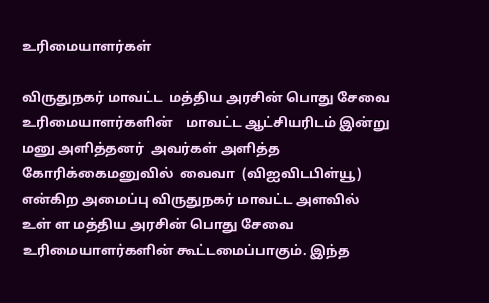உரிமையாளர்கள்

விருதுநகர் மாவட்ட  மத்திய அரசின் பொது சேவை உரிமையாளர்களின்    மாவட்ட ஆட்சியரிடம் இன்று மனு அளித்தனர்  அவர்கள் அளித்த கோரிக்கைமனுவில்  வைவா  (விஐவிடபிள்யூ) என்கிற அமைப்பு விருதுநகர் மாவட்ட அளவில் உள் ள மத்திய அரசின் பொது சேவை உரிமையாளர்களின் கூட்டமைப்பாகும். இந்த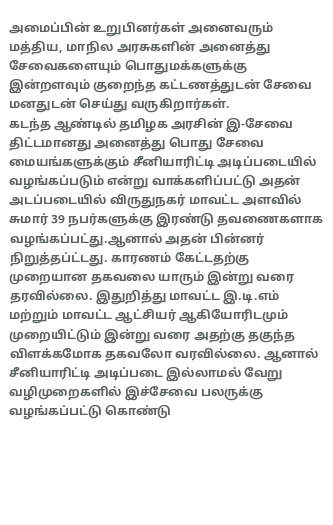அமைப்பின் உறுபினர்கள் அனைவரும் மத்திய, மாநில அரசுகளின் அனைத்து சேவைகளையும் பொதுமக்களுக்கு இன்றளவும் குறைந்த கட்டணத்துடன் சேவை மனதுடன் செய்து வருகிறார்கள்.
கடந்த ஆண்டில் தமிழக அரசின் இ-சேவை திட்டமானது அனைத்து பொது சேவை மையங்களுக்கும் சீனியாரிட்டி அடிப்படையில் வழங்கப்படும் என்று வாக்களிப்பட்டு அதன் அடப்படையில் விருதுநகர் மாவட்ட அளவில் சுமார் 39 நபர்களுக்கு இரண்டு தவணைகளாக வழங்கப்பட்து.ஆனால் அதன் பின்னர் நிறுத்தப்ட்டது. காரணம் கேட்டதற்கு முறையான தகவலை யாரும் இன்று வரை  தரவில்லை. இதுறித்து மாவட்ட இ.டி.எம் மற்றும் மாவட்ட ஆட்சியர் ஆகியோரிடமும் முறையிட்டும் இன்று வரை அதற்கு தகுந்த விளக்கமோக தகவலோ வரவில்லை. ஆனால் சீனியாரிட்டி அடிப்படை இல்லாமல் வேறு வழிமுறைகளில் இச்சேவை பலருக்கு வழங்கப்பட்டு கொண்டு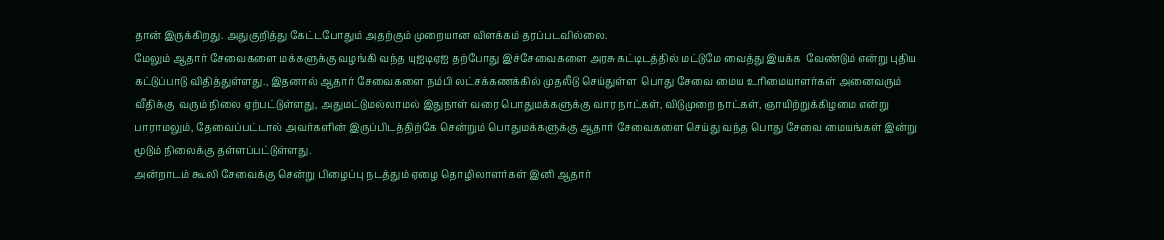தான் இருக்கிறது. அதுகுறித்து கேட்டபோதும் அதற்கும் முறையான விளக்கம் தரப்படவில்லை.
மேலும் ஆதார் சேவைகளை மக்களுக்கு வழங்கி வந்த யுஐடிஏஐ தற்போது இச்சேவைகளை அரசு கட்டிடத்தில் மட்டுமே வைத்து இயக்க  வேண்டும் என்று புதிய கட்டுப்பாடு விதித்துள்ளது., இதனால் ஆதார் சேவைகளை நம்பி லட்சக்கணக்கில் முதலீடு செய்துள்ள  பொது சேவை மைய உரிமையாளர்கள் அனைவரும் வீதிக்கு  வரும் நிலை ஏற்பட்டுள்ளது, அதுமட்டுமல்லாமல் இதுநாள் வரை பொதுமக்களுக்கு வார நாட்கள், விடுமுறை நாட்கள், ஞாயிற்றுக்கிழமை என்று பாராமலும், தேவைப்பட்டால் அவர்களின் இருப்பிடத்திற்கே சென்றும் பொதுமக்களுக்கு ஆதார் சேவைகளை செய்து வந்த பொது சேவை மையங்கள் இன்று மூடும் நிலைக்கு தள்ளப்பட்டுள்ளது.
அன்றாடம் கூலி சேவைக்கு சென்று பிழைப்பு நடத்தும் ஏழை தொழிலாளர்கள் இனி ஆதார்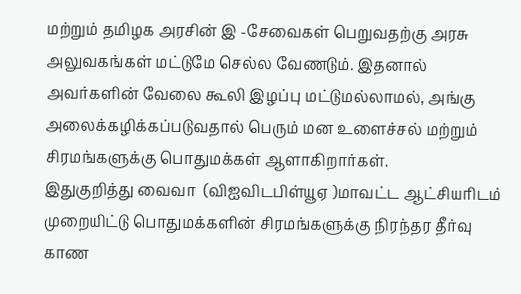மற்றும் தமிழக அரசின் இ -சேவைகள் பெறுவதற்கு அரசு அலுவகங்கள் மட்டுமே செல்ல வேணடும். இதனால் அவர்களின் வேலை கூலி இழப்பு மட்டுமல்லாமல், அங்கு அலைக்கழிக்கப்படுவதால் பெரும் மன உளைச்சல் மற்றும் சிரமங்களுக்கு பொதுமக்கள் ஆளாகிறார்கள்.
இதுகுறித்து வைவா  (விஐவிடபிள்யூஏ )மாவட்ட ஆட்சியரிடம் முறையிட்டு பொதுமக்களின் சிரமங்களுக்கு நிரந்தர தீர்வு காண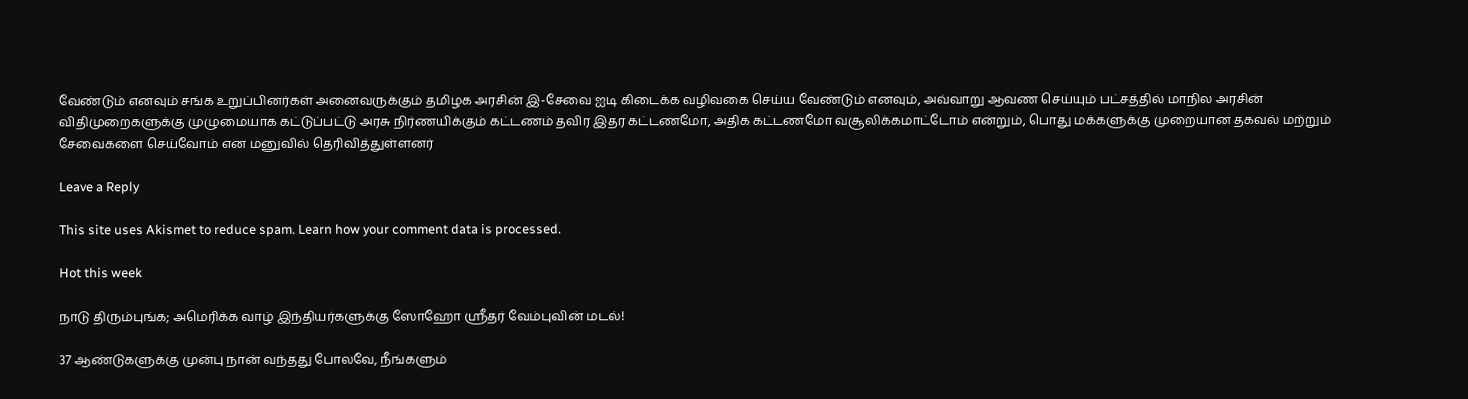வேண்டும் எனவும் சங்க உறுப்பினர்கள் அனைவருக்கும் தமிழக அரசின் இ-சேவை ஐடி கிடைக்க வழிவகை செய்ய வேண்டும் எனவும், அவ்வாறு ஆவண செய்யும் பட்சத்தில் மாநில அரசின் விதிமுறைகளுக்கு முழுமையாக கட்டுப்பட்டு அரசு நிர்ணயிக்கும் கட்டணம் தவிர இதர கட்டணமோ, அதிக கட்டணமோ வசூலிக்கமாட்டோம் என்றும், பொது மக்களுக்கு முறையான தகவல் மற்றும் சேவைகளை செய்வோம் என மனுவில் தெரிவித்துள்ளனர்

Leave a Reply

This site uses Akismet to reduce spam. Learn how your comment data is processed.

Hot this week

நாடு திரும்புங்க; அமெரிக்க வாழ் இந்தியர்களுக்கு ஸோஹோ ஸ்ரீதர் வேம்புவின் மடல்!

37 ஆண்டுகளுக்கு முன்பு நான் வந்தது போலவே, நீங்களும்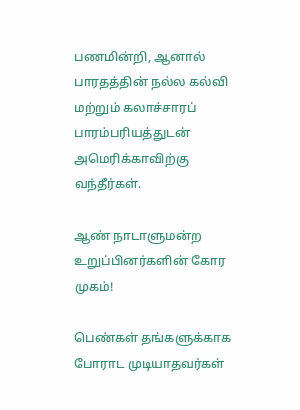பணமின்றி, ஆனால் பாரதத்தின் நல்ல கல்வி மற்றும் கலாச்சாரப் பாரம்பரியத்துடன் அமெரிக்காவிற்கு வந்தீர்கள்.

ஆண் நாடாளுமன்ற உறுப்பினர்களின் கோர முகம்!

பெண்கள் தங்களுக்காக போராட முடியாதவர்கள்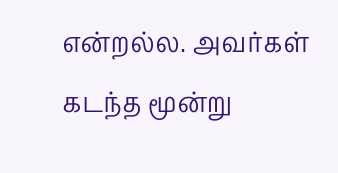என்றல்ல. அவர்கள் கடந்த மூன்று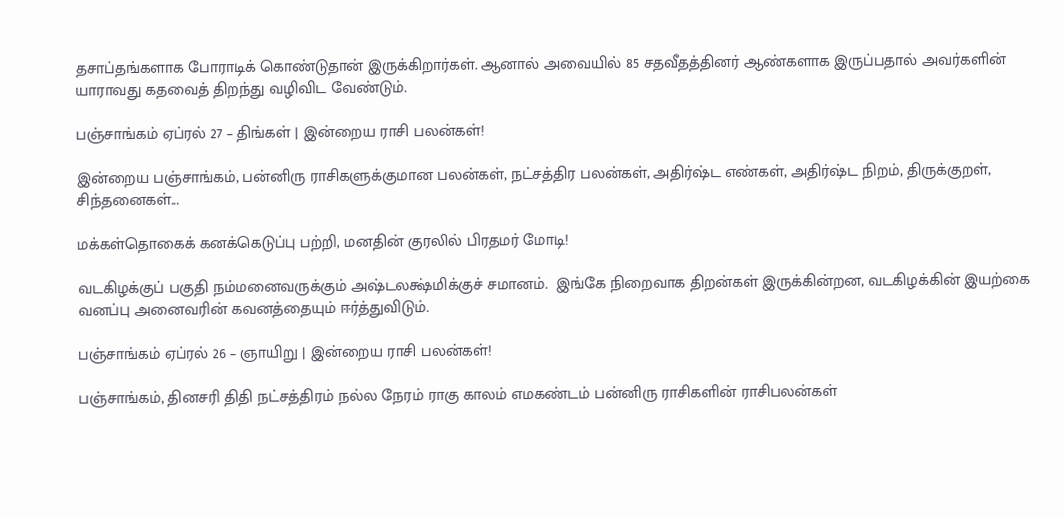தசாப்தங்களாக போராடிக் கொண்டுதான் இருக்கிறார்கள். ஆனால் அவையில் 85 சதவீதத்தினர் ஆண்களாக இருப்பதால் அவர்களின் யாராவது கதவைத் திறந்து வழிவிட வேண்டும்.

பஞ்சாங்கம் ஏப்ரல் 27 – திங்கள் | இன்றைய ராசி பலன்கள்!

இன்றைய பஞ்சாங்கம், பன்னிரு ராசிகளுக்குமான பலன்கள், நட்சத்திர பலன்கள், அதிர்ஷ்ட எண்கள், அதிர்ஷ்ட நிறம், திருக்குறள், சிந்தனைகள்...

மக்கள்தொகைக் கனக்கெடுப்பு பற்றி, மனதின் குரலில் பிரதமர் மோடி!

வடகிழக்குப் பகுதி நம்மனைவருக்கும் அஷ்டலக்ஷ்மிக்குச் சமானம்.  இங்கே நிறைவாக திறன்கள் இருக்கின்றன, வடகிழக்கின் இயற்கை வனப்பு அனைவரின் கவனத்தையும் ஈர்த்துவிடும்.

பஞ்சாங்கம் ஏப்ரல் 26 – ஞாயிறு | இன்றைய ராசி பலன்கள்!

பஞ்சாங்கம், தினசரி திதி நட்சத்திரம் நல்ல நேரம் ராகு காலம் எமகண்டம் பன்னிரு ராசிகளின் ராசிபலன்கள்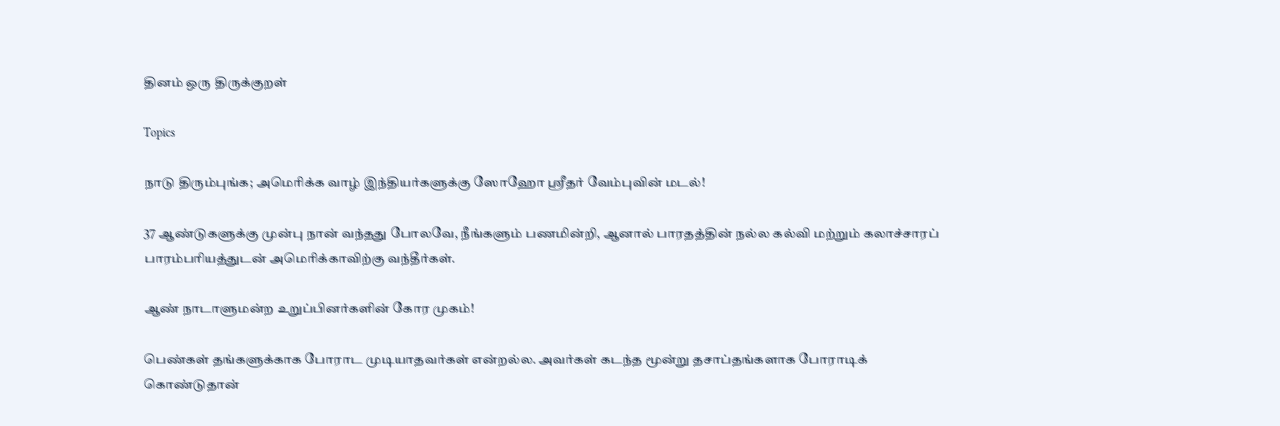தினம் ஒரு திருக்குறள்

Topics

நாடு திரும்புங்க; அமெரிக்க வாழ் இந்தியர்களுக்கு ஸோஹோ ஸ்ரீதர் வேம்புவின் மடல்!

37 ஆண்டுகளுக்கு முன்பு நான் வந்தது போலவே, நீங்களும் பணமின்றி, ஆனால் பாரதத்தின் நல்ல கல்வி மற்றும் கலாச்சாரப் பாரம்பரியத்துடன் அமெரிக்காவிற்கு வந்தீர்கள்.

ஆண் நாடாளுமன்ற உறுப்பினர்களின் கோர முகம்!

பெண்கள் தங்களுக்காக போராட முடியாதவர்கள் என்றல்ல. அவர்கள் கடந்த மூன்று தசாப்தங்களாக போராடிக் கொண்டுதான்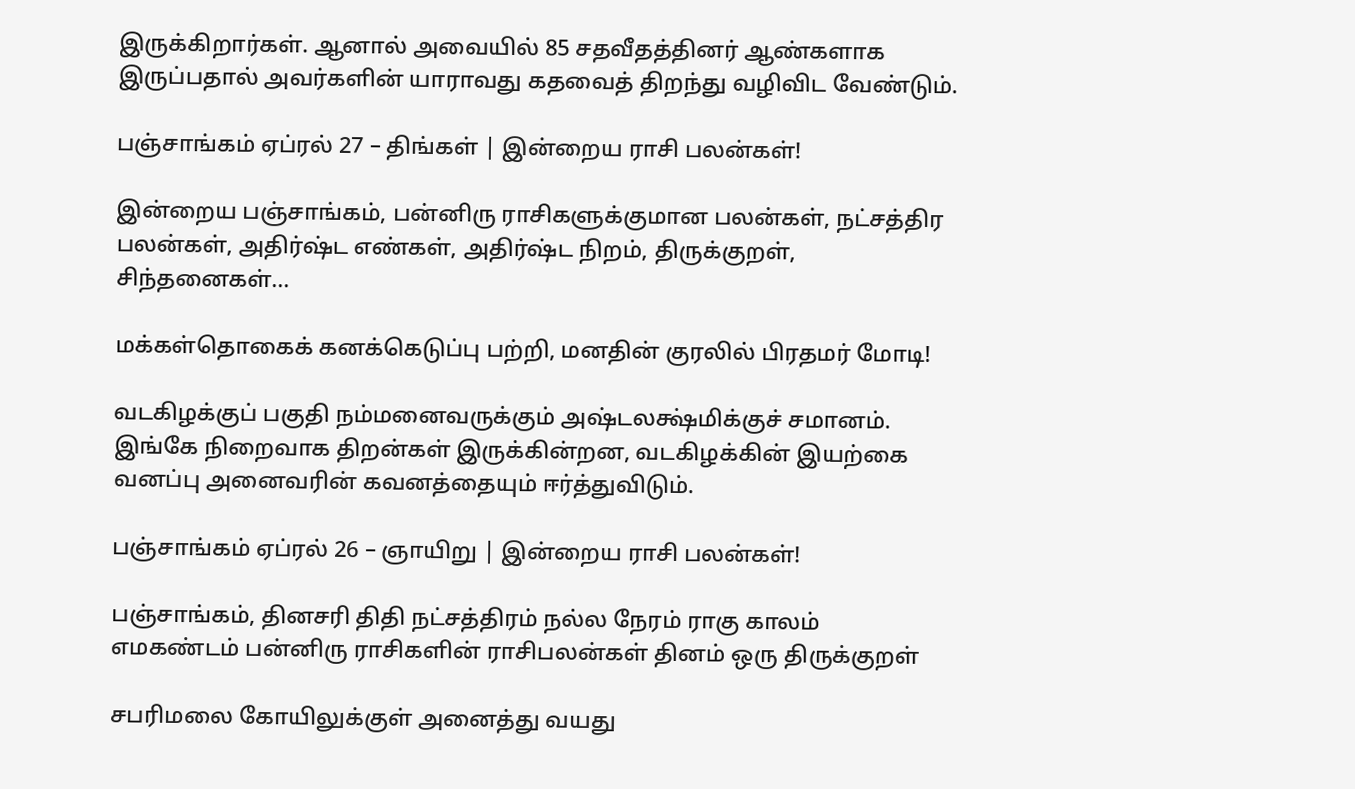இருக்கிறார்கள். ஆனால் அவையில் 85 சதவீதத்தினர் ஆண்களாக இருப்பதால் அவர்களின் யாராவது கதவைத் திறந்து வழிவிட வேண்டும்.

பஞ்சாங்கம் ஏப்ரல் 27 – திங்கள் | இன்றைய ராசி பலன்கள்!

இன்றைய பஞ்சாங்கம், பன்னிரு ராசிகளுக்குமான பலன்கள், நட்சத்திர பலன்கள், அதிர்ஷ்ட எண்கள், அதிர்ஷ்ட நிறம், திருக்குறள், சிந்தனைகள்...

மக்கள்தொகைக் கனக்கெடுப்பு பற்றி, மனதின் குரலில் பிரதமர் மோடி!

வடகிழக்குப் பகுதி நம்மனைவருக்கும் அஷ்டலக்ஷ்மிக்குச் சமானம்.  இங்கே நிறைவாக திறன்கள் இருக்கின்றன, வடகிழக்கின் இயற்கை வனப்பு அனைவரின் கவனத்தையும் ஈர்த்துவிடும்.

பஞ்சாங்கம் ஏப்ரல் 26 – ஞாயிறு | இன்றைய ராசி பலன்கள்!

பஞ்சாங்கம், தினசரி திதி நட்சத்திரம் நல்ல நேரம் ராகு காலம் எமகண்டம் பன்னிரு ராசிகளின் ராசிபலன்கள் தினம் ஒரு திருக்குறள்

சபரிமலை கோயிலுக்குள் அனைத்து வயது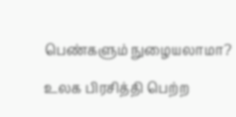பெண்களும் நுழையலாமா?

உலக பிரசித்தி பெற்ற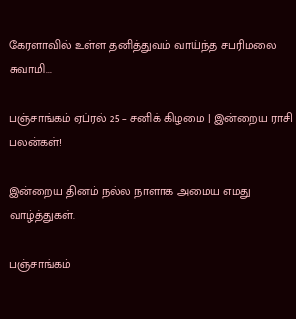கேரளாவில் உள்ள தனித்துவம் வாய்ந்த சபரிமலை சுவாமி...

பஞ்சாங்கம் ஏப்ரல் 25 – சனிக் கிழமை | இன்றைய ராசி பலன்கள்!

இன்றைய தினம் நல்ல நாளாக அமைய எமது வாழ்த்துகள்.

பஞ்சாங்கம்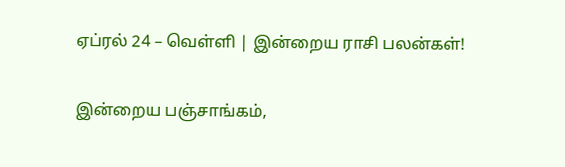ஏப்ரல் 24 – வெள்ளி | இன்றைய ராசி பலன்கள்!

இன்றைய பஞ்சாங்கம்,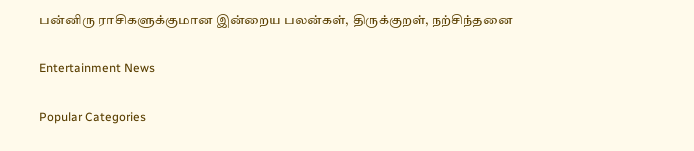பன்னிரு ராசிகளுக்குமான இன்றைய பலன்கள், திருக்குறள், நற்சிந்தனை

Entertainment News

Popular Categories